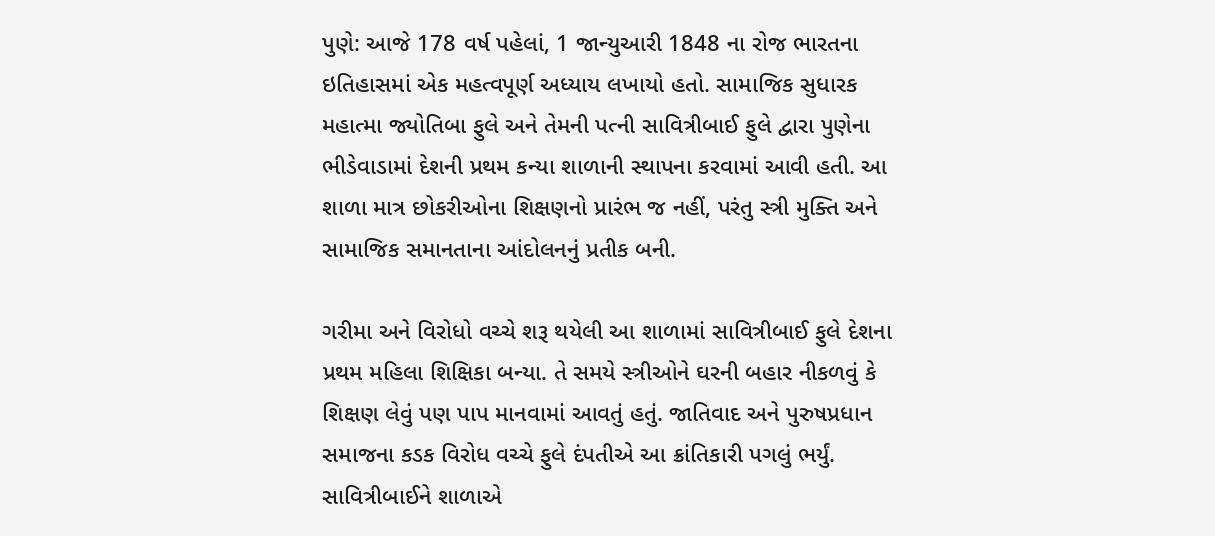પુણે: આજે 178 વર્ષ પહેલાં, 1 જાન્યુઆરી 1848 ના રોજ ભારતના ઇતિહાસમાં એક મહત્વપૂર્ણ અધ્યાય લખાયો હતો. સામાજિક સુધારક મહાત્મા જ્યોતિબા ફુલે અને તેમની પત્ની સાવિત્રીબાઈ ફુલે દ્વારા પુણેના ભીડેવાડામાં દેશની પ્રથમ કન્યા શાળાની સ્થાપના કરવામાં આવી હતી. આ શાળા માત્ર છોકરીઓના શિક્ષણનો પ્રારંભ જ નહીં, પરંતુ સ્ત્રી મુક્તિ અને સામાજિક સમાનતાના આંદોલનનું પ્રતીક બની.

ગરીમા અને વિરોધો વચ્ચે શરૂ થયેલી આ શાળામાં સાવિત્રીબાઈ ફુલે દેશના પ્રથમ મહિલા શિક્ષિકા બન્યા. તે સમયે સ્ત્રીઓને ઘરની બહાર નીકળવું કે શિક્ષણ લેવું પણ પાપ માનવામાં આવતું હતું. જાતિવાદ અને પુરુષપ્રધાન સમાજના કડક વિરોધ વચ્ચે ફુલે દંપતીએ આ ક્રાંતિકારી પગલું ભર્યું. સાવિત્રીબાઈને શાળાએ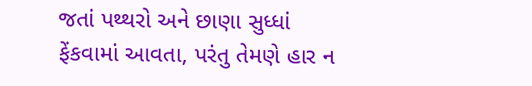જતાં પથ્થરો અને છાણા સુધ્ધાં ફેંકવામાં આવતા, પરંતુ તેમણે હાર ન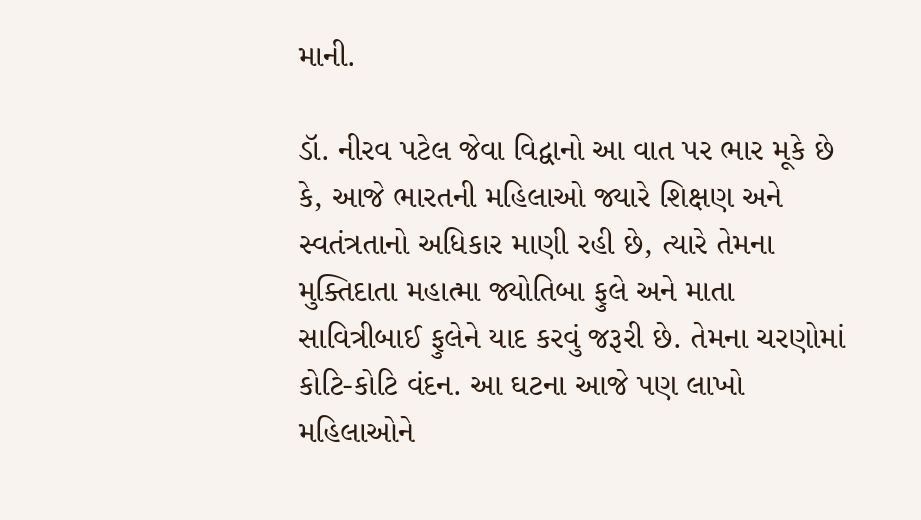માની.

ડૉ. નીરવ પટેલ જેવા વિદ્વાનો આ વાત પર ભાર મૂકે છે કે, આજે ભારતની મહિલાઓ જ્યારે શિક્ષણ અને સ્વતંત્રતાનો અધિકાર માણી રહી છે, ત્યારે તેમના મુક્તિદાતા મહાત્મા જ્યોતિબા ફુલે અને માતા સાવિત્રીબાઈ ફુલેને યાદ કરવું જરૂરી છે. તેમના ચરણોમાં કોટિ-કોટિ વંદન. આ ઘટના આજે પણ લાખો મહિલાઓને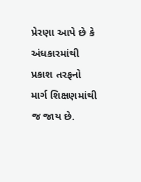પ્રેરણા આપે છે કે અંધકારમાંથી પ્રકાશ તરફનો માર્ગ શિક્ષણમાંથી જ જાય છે.